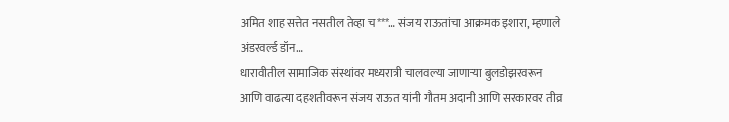अमित शाह सत्तेत नसतील तेव्हा च***… संजय राऊतांचा आक्रमक इशारा, म्हणाले अंडरवर्ल्ड डॉन…
धारावीतील सामाजिक संस्थांवर मध्यरात्री चालवल्या जाणाऱ्या बुलडोझरवरून आणि वाढत्या दहशतीवरून संजय राऊत यांनी गौतम अदानी आणि सरकारवर तीव्र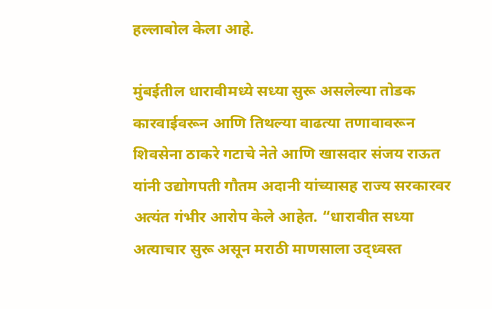हल्लाबोल केला आहे.

मुंबईतील धारावीमध्ये सध्या सुरू असलेल्या तोडक कारवाईवरून आणि तिथल्या वाढत्या तणावावरून शिवसेना ठाकरे गटाचे नेते आणि खासदार संजय राऊत यांनी उद्योगपती गौतम अदानी यांच्यासह राज्य सरकारवर अत्यंत गंभीर आरोप केले आहेत. “धारावीत सध्या अत्याचार सुरू असून मराठी माणसाला उद्ध्वस्त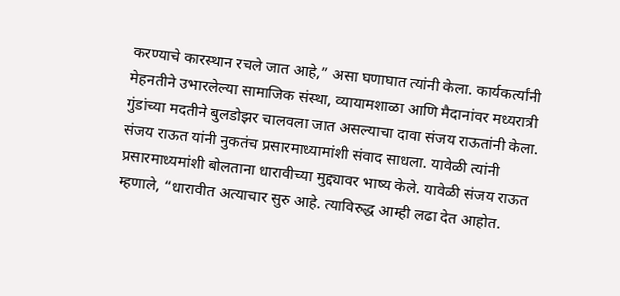करण्याचे कारस्थान रचले जात आहे,” असा घणाघात त्यांनी केला. कार्यकर्त्यांनी मेहनतीने उभारलेल्या सामाजिक संस्था, व्यायामशाळा आणि मैदानांवर मध्यरात्री गुंडांच्या मदतीने बुलडोझर चालवला जात असल्याचा दावा संजय राऊतांनी केला.
संजय राऊत यांनी नुकतंच प्रसारमाध्यामांशी संवाद साधला. यावेळी त्यांनी प्रसारमाध्यमांशी बोलताना धारावीच्या मुद्द्यावर भाष्य केले. यावेळी संजय राऊत म्हणाले, “धारावीत अत्याचार सुरु आहे. त्याविरुद्ध आम्ही लढा देत आहोत.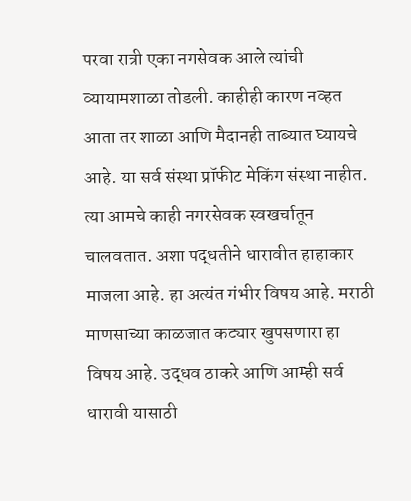परवा रात्री एका नगसेवक आले त्यांची व्यायामशाळा तोडली. काहीही कारण नव्हत आता तर शाळा आणि मैदानही ताब्यात घ्यायचे आहे. या सर्व संस्था प्रॉफीट मेकिंग संस्था नाहीत. त्या आमचे काही नगरसेवक स्वखर्चातून चालवतात. अशा पद्धतीने धारावीत हाहाकार माजला आहे. हा अत्यंत गंभीर विषय आहे. मराठी माणसाच्या काळजात कट्यार खुपसणारा हा विषय आहे. उद्धव ठाकरे आणि आम्ही सर्व धारावी यासाठी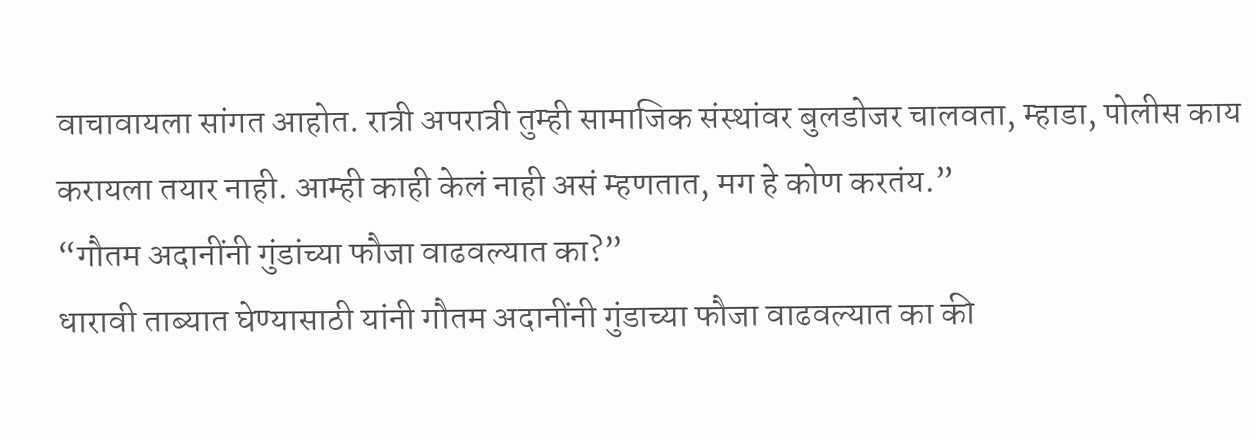वाचावायला सांगत आहोत. रात्री अपरात्री तुम्ही सामाजिक संस्थांवर बुलडोजर चालवता, म्हाडा, पोलीस काय करायला तयार नाही. आम्ही काही केलं नाही असं म्हणतात, मग हे कोण करतंय.”
“गौतम अदानींनी गुंडांच्या फौजा वाढवल्यात का?”
धारावी ताब्यात घेण्यासाठी यांनी गौतम अदानींनी गुंडाच्या फौजा वाढवल्यात का की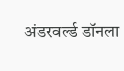अंडरवर्ल्ड डॉनला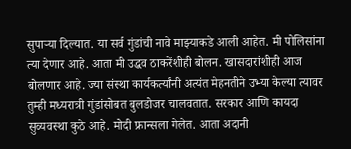सुपाऱ्या दिल्यात. या सर्व गुंडांची नावे माझ्याकडे आली आहेत. मी पोलिसांना त्या देणार आहे. आता मी उद्धव ठाकरेंशीही बोलन. खासदारांशीही आज बोलणार आहे. ज्या संस्था कार्यकर्त्यांनी अत्यंत मेहनतीने उभ्या केल्या त्यावर तुम्ही मध्यरात्री गुंडांसोबत बुलडोजर चालवतात. सरकार आणि कायदा सुव्यवस्था कुठे आहे. मोदी फ्रान्सला गेलेत. आता अदानी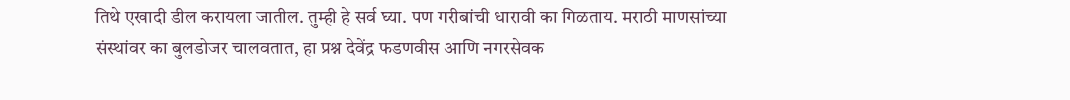तिथे एखादी डील करायला जातील. तुम्ही हे सर्व घ्या. पण गरीबांची धारावी का गिळताय. मराठी माणसांच्या संस्थांवर का बुलडोजर चालवतात, हा प्रश्न देवेंद्र फडणवीस आणि नगरसेवक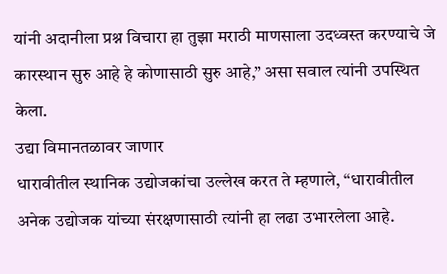यांनी अदानीला प्रश्न विचारा हा तुझा मराठी माणसाला उदध्वस्त करण्याचे जे कारस्थान सुरु आहे हे कोणासाठी सुरु आहे,” असा सवाल त्यांनी उपस्थित केला.
उद्या विमानतळावर जाणार
धारावीतील स्थानिक उद्योजकांचा उल्लेख करत ते म्हणाले, “धारावीतील अनेक उद्योजक यांच्या संरक्षणासाठी त्यांनी हा लढा उभारलेला आहे.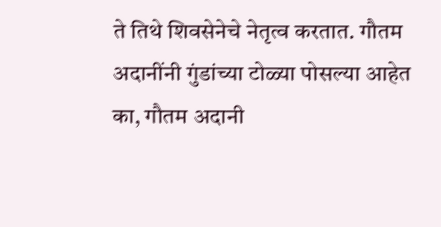ते तिथे शिवसेनेचे नेतृत्व करतात. गौतम अदानींनी गुंडांच्या टोळ्या पोसल्या आहेत का, गौतम अदानी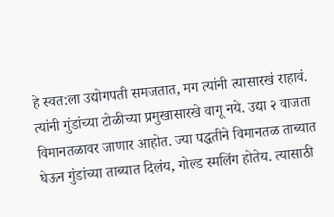हे स्वत:ला उद्योगपती समजतात, मग त्यांनी त्यासारखं राहावं. त्यांनी गुंडांच्या टोळीच्या प्रमुखासारखे वागू नये. उद्या २ वाजता विमानतळावर जाणार आहोत. ज्या पद्धतीने विमानतळ ताब्यात घेऊन गुंडांच्या ताब्यात दिलंय, गोल्ड स्मलिंग होतेय. त्यासाठी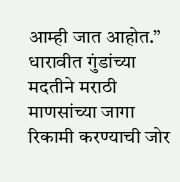आम्ही जात आहोत.”
धारावीत गुंडांच्या मदतीने मराठी माणसांच्या जागा रिकामी करण्याची जोर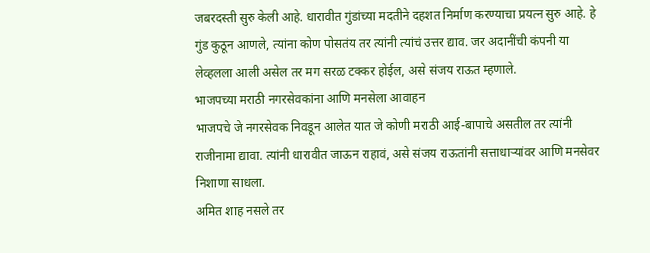जबरदस्ती सुरु केली आहे. धारावीत गुंडांच्या मदतीने दहशत निर्माण करण्याचा प्रयत्न सुरु आहे. हे गुंड कुठून आणले, त्यांना कोण पोसतंय तर त्यांनी त्यांचं उत्तर द्याव. जर अदानींची कंपनी या लेव्हलला आली असेल तर मग सरळ टक्कर होईल, असे संजय राऊत म्हणाले.
भाजपच्या मराठी नगरसेवकांना आणि मनसेला आवाहन
भाजपचे जे नगरसेवक निवडून आलेत यात जे कोणी मराठी आई-बापाचे असतील तर त्यांनी राजीनामा द्यावा. त्यांनी धारावीत जाऊन राहावं, असे संजय राऊतांनी सत्ताधाऱ्यांवर आणि मनसेवर निशाणा साधला.
अमित शाह नसले तर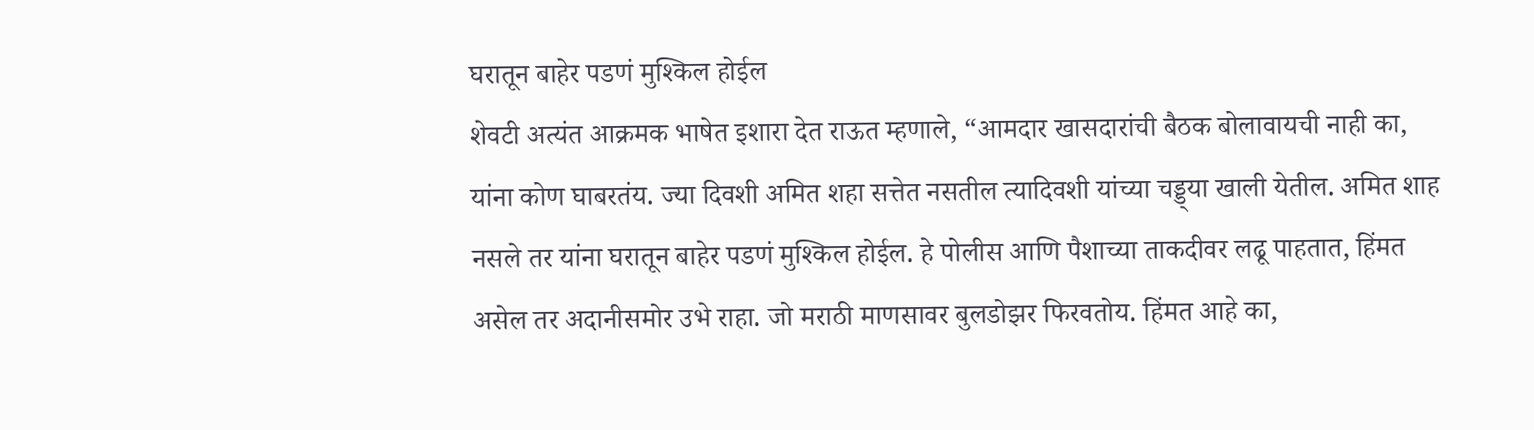घरातून बाहेर पडणं मुश्किल होईल
शेवटी अत्यंत आक्रमक भाषेत इशारा देत राऊत म्हणाले, “आमदार खासदारांची बैठक बोलावायची नाही का, यांना कोण घाबरतंय. ज्या दिवशी अमित शहा सत्तेत नसतील त्यादिवशी यांच्या चड्ड्या खाली येतील. अमित शाह नसले तर यांना घरातून बाहेर पडणं मुश्किल होईल. हे पोलीस आणि पैशाच्या ताकदीवर लढू पाहतात, हिंमत असेल तर अदानीसमोर उभे राहा. जो मराठी माणसावर बुलडोझर फिरवतोय. हिंमत आहे का,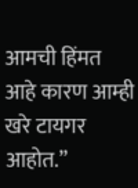आमची हिंमत आहे कारण आम्ही खरे टायगर आहोत.”